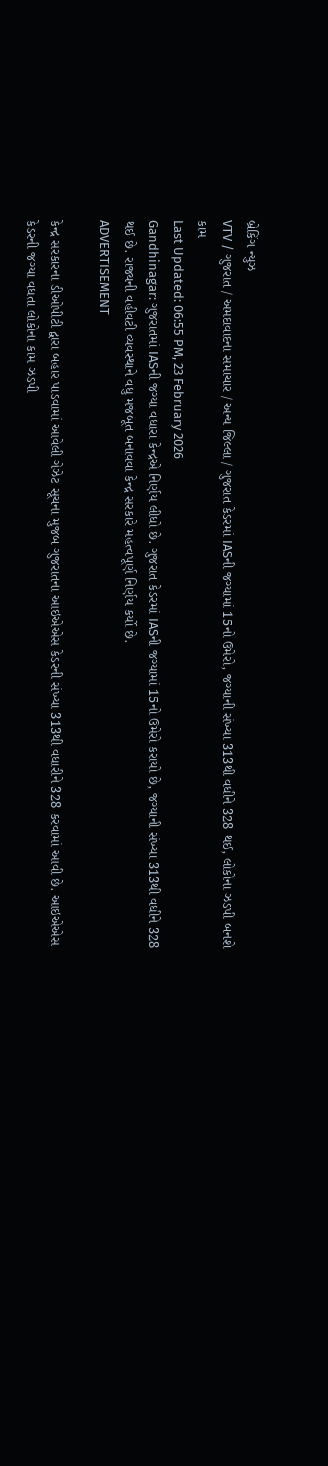બ્રેકિંગ ન્યુઝ
VTV / ગુજરાત / અમદાવાદના સમાચાર / અન્ય જિલ્લા / ગુજરાત કેડરમાં IASની જગ્યામાં 15નો ઉમેરો, જગ્યાની સંખ્યા 313થી વધીને 328 થઈ, લોકોના ઝડપી બનશે કામ
Last Updated: 06:55 PM, 23 February 2026
Gandhinagar: ગુજરાતમાં IASની જગ્યા વધારા કેન્દ્રએ નિર્ણય લીધો છે. ગુજરાત કેડરમાં IASની જગ્યામાં 15નો ઉમેરો કરાયો છે, જગ્યાની સંખ્યા 313થી વધીને 328 થઈ છે. રાજ્યની વહીવટી વ્યવસ્થાને વધુ મજબૂત બનાવવા કેન્દ્ર સરકારે મહત્વપૂર્ણ નિર્ણય કર્યો છે.
ADVERTISEMENT

કેન્દ્ર સરકારના ડીઓપીટી દ્વારા બહાર પાડવામાં આવેલી ગેઝેટ સૂચના મુજબ ગુજરાતના આઇએએસ કેડરની સંખ્યા 313થી વધારીને 328 કરવામાં આવી છે. આઇએએસ કેડરની જગ્યા વધતા લોકોના કામ ઝડપી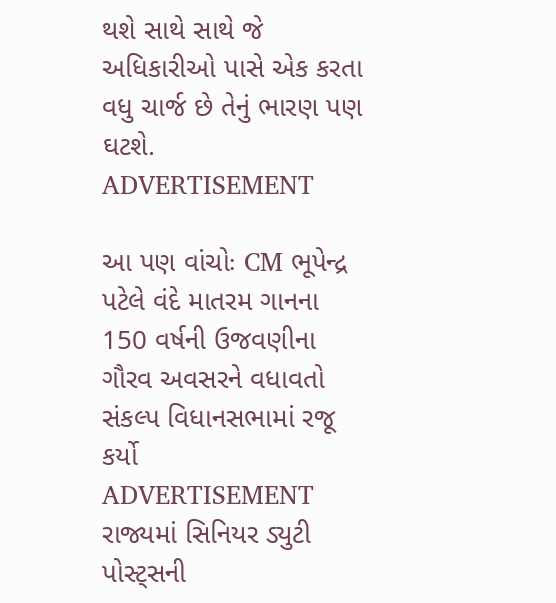થશે સાથે સાથે જે અધિકારીઓ પાસે એક કરતા વધુ ચાર્જ છે તેનું ભારણ પણ ઘટશે.
ADVERTISEMENT

આ પણ વાંચોઃ CM ભૂપેન્દ્ર પટેલે વંદે માતરમ ગાનના 150 વર્ષની ઉજવણીના ગૌરવ અવસરને વધાવતો સંકલ્પ વિધાનસભામાં રજૂ કર્યો
ADVERTISEMENT
રાજ્યમાં સિનિયર ડ્યુટી પોસ્ટ્સની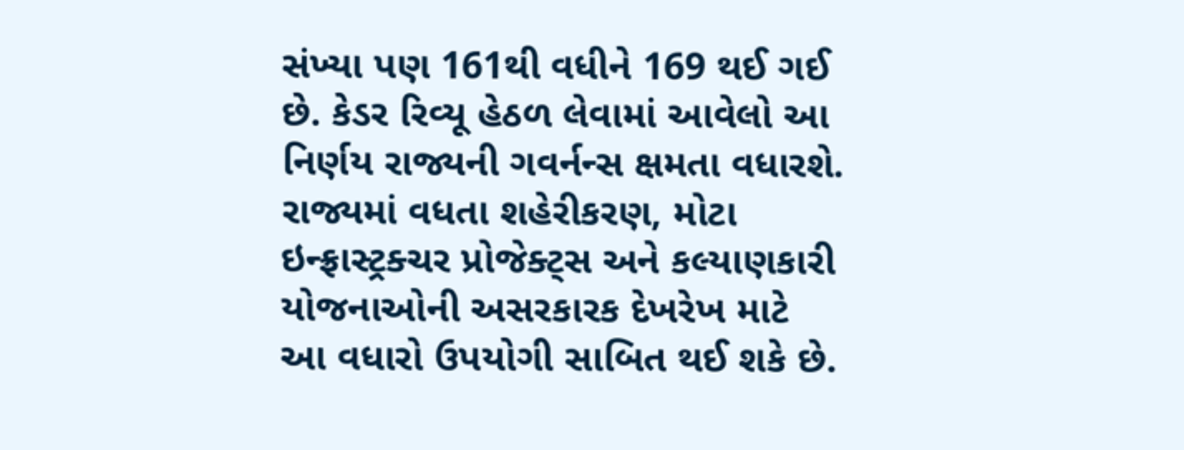સંખ્યા પણ 161થી વધીને 169 થઈ ગઈ છે. કેડર રિવ્યૂ હેઠળ લેવામાં આવેલો આ નિર્ણય રાજ્યની ગવર્નન્સ ક્ષમતા વધારશે. રાજ્યમાં વધતા શહેરીકરણ, મોટા ઇન્ફ્રાસ્ટ્રક્ચર પ્રોજેક્ટ્સ અને કલ્યાણકારી યોજનાઓની અસરકારક દેખરેખ માટે આ વધારો ઉપયોગી સાબિત થઈ શકે છે.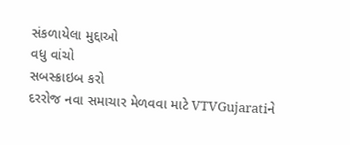સંકળાયેલા મુદ્દાઓ
વધુ વાંચો
સબસ્ક્રાઇબ કરો
દરરોજ નવા સમાચાર મેળવવા માટે VTVGujaratiને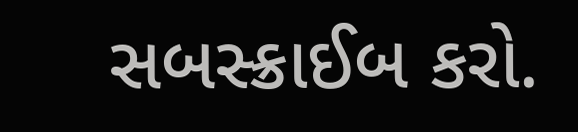સબસ્ક્રાઈબ કરો.